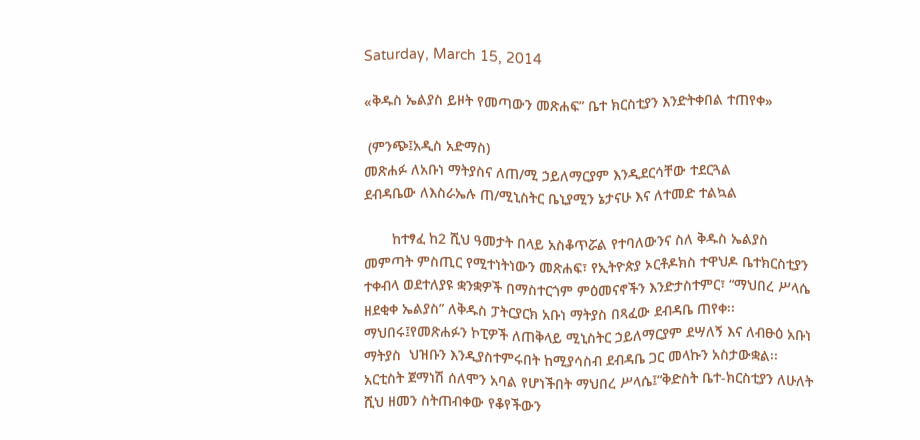Saturday, March 15, 2014

«ቅዱስ ኤልያስ ይዞት የመጣውን መጽሐፍ” ቤተ ክርስቲያን እንድትቀበል ተጠየቀ»

 (ምንጭ፤አዲስ አድማስ)
መጽሐፉ ለአቡነ ማትያስና ለጠ/ሚ ኃይለማርያም እንዲደርሳቸው ተደርጓል
ደብዳቤው ለእስራኤሉ ጠ/ሚኒስትር ቤኒያሚን ኔታናሁ እና ለተመድ ተልኳል

       ከተፃፈ ከ2 ሺህ ዓመታት በላይ አስቆጥሯል የተባለውንና ስለ ቅዱስ ኤልያስ መምጣት ምስጢር የሚተነትነውን መጽሐፍ፣ የኢትዮጵያ ኦርቶዶክስ ተዋህዶ ቤተክርስቲያን ተቀብላ ወደተለያዩ ቋንቋዎች በማስተርጎም ምዕመናኖችን እንድታስተምር፣ “ማህበረ ሥላሴ ዘደቂቀ ኤልያስ” ለቅዱስ ፓትርያርክ አቡነ ማትያስ በጻፈው ደብዳቤ ጠየቀ፡፡
ማህበሩ፤የመጽሐፉን ኮፒዎች ለጠቅላይ ሚኒስትር ኃይለማርያም ደሣለኝ እና ለብፁዕ አቡነ ማትያስ  ህዝቡን እንዲያስተምሩበት ከሚያሳስብ ደብዳቤ ጋር መላኩን አስታውቋል፡፡
አርቲስት ጀማነሽ ሰለሞን አባል የሆነችበት ማህበረ ሥላሴ፤“ቅድስት ቤተ-ክርስቲያን ለሁለት ሺህ ዘመን ስትጠብቀው የቆየችውን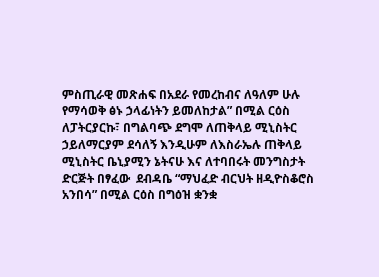ምስጢራዊ መጽሐፍ በአደራ የመረከብና ለዓለም ሁሉ የማሳወቅ ፅኑ ኃላፊነትን ይመለከታል” በሚል ርዕስ ለፓትርያርኩ፣ በግልባጭ ደግሞ ለጠቅላይ ሚኒስትር ኃይለማርያም ደሳለኝ እንዲሁም ለእስራኤሉ ጠቅላይ ሚኒስትር ቤኒያሚን ኔትናሁ እና ለተባበሩት መንግስታት ድርጅት በፃፈው  ደብዳቤ “ማህፈድ ብርህት ዘዲዮስቆሮስ አንበሳ” በሚል ርዕስ በግዕዝ ቋንቋ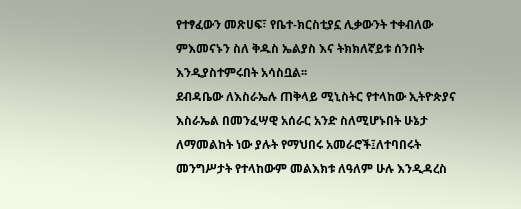የተፃፈውን መጽሀፍ፣ የቤተ-ክርስቲያኗ ሊቃውንት ተቀብለው ምእመናኑን ስለ ቅዱስ ኤልያስ እና ትክክለኛይቱ ሰንበት እንዲያስተምሩበት አሳስቧል፡፡
ደብዳቤው ለእስራኤሉ ጠቅላይ ሚኒስትር የተላከው ኢትዮጵያና እስራኤል በመንፈሣዊ አሰራር አንድ ስለሚሆኑበት ሁኔታ ለማመልከት ነው ያሉት የማህበሩ አመራሮች፤ለተባበሩት መንግሥታት የተላከውም መልእክቱ ለዓለም ሁሉ እንዲዳረስ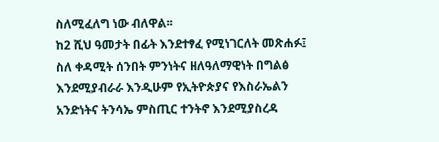ስለሚፈለግ ነው ብለዋል፡፡
ከ2 ሺህ ዓመታት በፊት እንደተፃፈ የሚነገርለት መጽሐፉ፤ ስለ ቀዳሚት ሰንበት ምንነትና ዘለዓለማዊነት በግልፅ እንደሚያብራራ እንዲሁም የኢትዮጵያና የእስራኤልን አንድነትና ትንሳኤ ምስጢር ተንትኖ እንደሚያስረዳ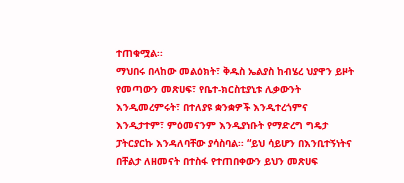ተጠቁሟል፡፡
ማህበሩ በላከው መልዕክት፣ ቅዱስ ኤልያስ ከብሄረ ህያዋን ይዞት የመጣውን መጽሀፍ፣ የቤተ-ክርስቲያኒቱ ሊቃውንት እንዲመረምሩት፣ በተለያዩ ቋንቋዎች እንዲተረጎምና እንዲታተም፣ ምዕመናንም እንዲያነቡት የማድረግ ግዴታ ፓትርያርኩ እንዳለባቸው ያሳስባል፡፡ “ይህ ሳይሆን በእንቢተኝነትና በቸልታ ለዘመናት በተስፋ የተጠበቀውን ይህን መጽሀፍ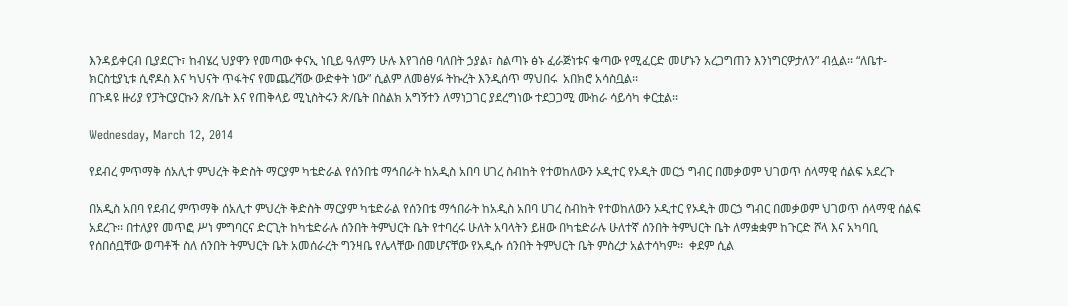እንዳይቀርብ ቢያደርጉ፣ ከብሄረ ህያዋን የመጣው ቀናኢ ነቢይ ዓለምን ሁሉ እየገሰፀ ባለበት ኃያል፣ ስልጣኑ ፅኑ ፈራጅነቱና ቁጣው የሚፈርድ መሆኑን አረጋግጠን እንነግርዎታለን” ብሏል፡፡ “ለቤተ-ክርስቲያኒቱ ሲኖዶስ እና ካህናት ጥፋትና የመጨረሻው ውድቀት ነው” ሲልም ለመፅሃፉ ትኩረት እንዲሰጥ ማህበሩ  አበክሮ አሳስቧል፡፡
በጉዳዩ ዙሪያ የፓትርያርኩን ጽ/ቤት እና የጠቅላይ ሚኒስትሩን ጽ/ቤት በስልክ አግኝተን ለማነጋገር ያደረግነው ተደጋጋሚ ሙከራ ሳይሳካ ቀርቷል፡፡

Wednesday, March 12, 2014

የደብረ ምጥማቅ ሰአሊተ ምህረት ቅድስት ማርያም ካቴድራል የሰንበቴ ማኅበራት ከአዲስ አበባ ሀገረ ስብከት የተወከለውን ኦዲተር የኦዲት መርኃ ግብር በመቃወም ህገወጥ ሰላማዊ ሰልፍ አደረጉ

በአዲስ አበባ የደብረ ምጥማቅ ሰአሊተ ምህረት ቅድስት ማርያም ካቴድራል የሰንበቴ ማኅበራት ከአዲስ አበባ ሀገረ ስብከት የተወከለውን ኦዲተር የኦዲት መርኃ ግብር በመቃወም ህገወጥ ሰላማዊ ሰልፍ አደረጉ፡፡ በተለያየ መጥፎ ሥነ ምግባርና ድርጊት ከካቴድራሉ ሰንበት ትምህርት ቤት የተባረሩ ሁለት አባላትን ይዘው በካቴድራሉ ሁለተኛ ሰንበት ትምህርት ቤት ለማቋቋም ከጉርድ ሾላ እና አካባቢ የሰበሰቧቸው ወጣቶች ስለ ሰንበት ትምህርት ቤት አመሰራረት ግንዛቤ የሌላቸው በመሆናቸው የአዲሱ ሰንበት ትምህርት ቤት ምስረታ አልተሳካም፡፡  ቀደም ሲል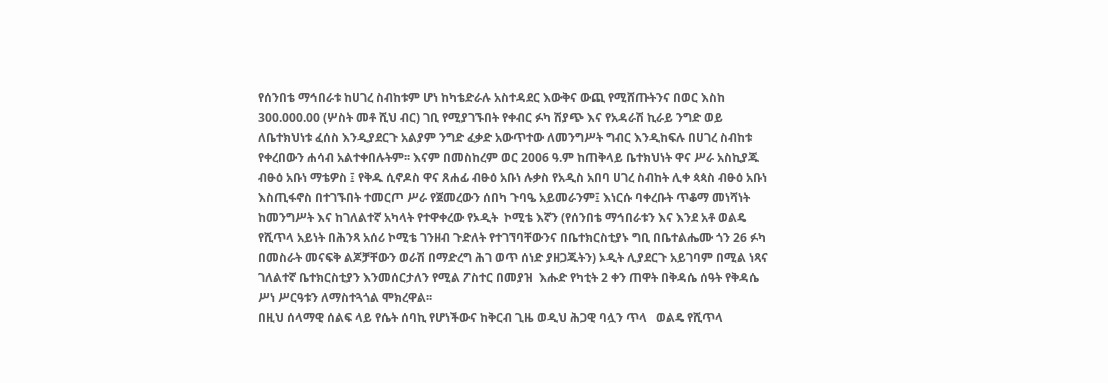የሰንበቴ ማኅበራቱ ከሀገረ ስብከቱም ሆነ ከካቴድራሉ አስተዳደር እውቅና ውጪ የሚሸጡትንና በወር እስከ 300.000.00 (ሦስት መቶ ሺህ ብር) ገቢ የሚያገኙበት የቀብር ፉካ ሽያጭ እና የአዳራሽ ኪራይ ንግድ ወይ ለቤተክህነቱ ፈሰስ እንዲያደርጉ አልያም ንግድ ፈቃድ አውጥተው ለመንግሥት ግብር እንዲከፍሉ በሀገረ ስብከቱ የቀረበውን ሐሳብ አልተቀበሉትም፡፡ እናም በመስከረም ወር 2006 ዓ.ም ከጠቅላይ ቤተክህነት ዋና ሥራ አስኪያጁ ብፁዕ አቡነ ማቴዎስ ፤ የቅዱ ሲኖዶስ ዋና ጸሐፊ ብፁዕ አቡነ ሉቃስ የአዲስ አበባ ሀገረ ስብከት ሊቀ ጳጳስ ብፁዕ አቡነ እስጢፋኖስ በተገኙበት ተመርጦ ሥራ የጀመረውን ሰበካ ጉባዔ አይመራንም፤ እነርሱ ባቀረቡት ጥቆማ መነሻነት ከመንግሥት እና ከገለልተኛ አካላት የተዋቀረው የኦዲት  ኮሚቴ እኛን (የሰንበቴ ማኅበራቱን እና እንደ አቶ ወልዴ የሺጥላ አይነት በሕንጻ አሰሪ ኮሚቴ ገንዘብ ጉድለት የተገኘባቸውንና በቤተክርስቲያኑ ግቢ በቤተልሔሙ ጎን 26 ፉካ በመስራት መናፍቅ ልጆቻቸውን ወራሽ በማድረግ ሕገ ወጥ ሰነድ ያዘጋጁትን) ኦዲት ሊያደርጉ አይገባም በሚል ነጻና ገለልተኛ ቤተክርስቲያን እንመሰርታለን የሚል ፖስተር በመያዝ  እሑድ የካቲት 2 ቀን ጠዋት በቅዳሴ ሰዓት የቅዳሴ ሥነ ሥርዓቱን ለማስተጓጎል ሞክረዋል፡፡
በዚህ ሰላማዊ ሰልፍ ላይ የሴት ሰባኪ የሆነችውና ከቅርብ ጊዜ ወዲህ ሕጋዊ ባሏን ጥላ   ወልዴ የሺጥላ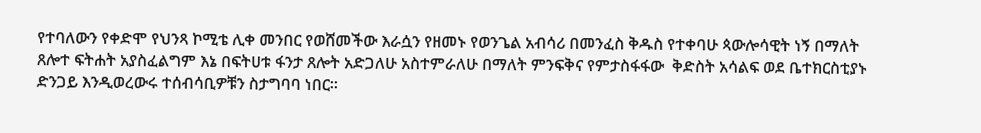የተባለውን የቀድሞ የህንጻ ኮሚቴ ሊቀ መንበር የወሸመችው እራሷን የዘመኑ የወንጌል አብሳሪ በመንፈስ ቅዱስ የተቀባሁ ጳውሎሳዊት ነኝ በማለት ጸሎተ ፍትሐት አያስፈልግም እኔ በፍትሀቱ ፋንታ ጸሎት አድጋለሁ አስተምራለሁ በማለት ምንፍቅና የምታስፋፋው  ቅድስት አሳልፍ ወደ ቤተክርስቲያኑ ድንጋይ እንዲወረውሩ ተሰብሳቢዎቹን ስታግባባ ነበር፡፡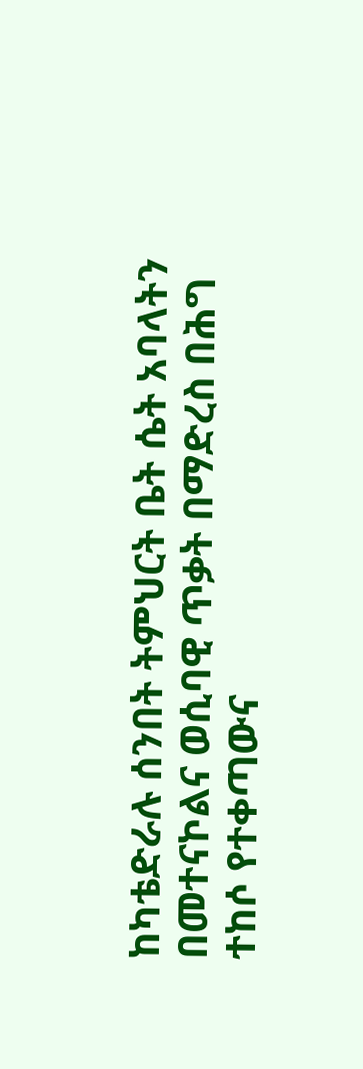ከካቴድራሉ ሰንበት ትምህርት ቤት ሴት አባላትን በመተናኮልና ወሲባዊ ጥቃት በማድረስ በሕግ ተከሶ የተቀጣውና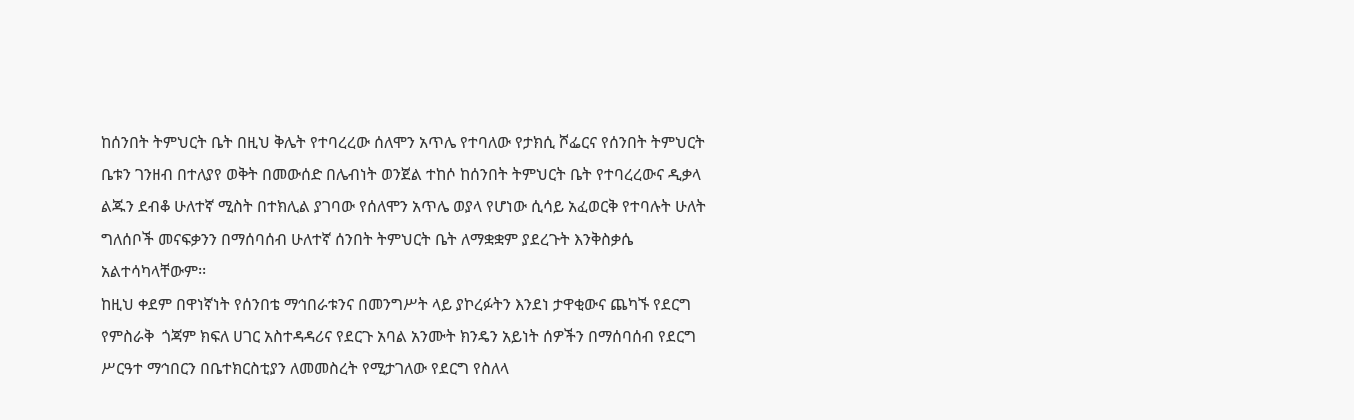ከሰንበት ትምህርት ቤት በዚህ ቅሌት የተባረረው ሰለሞን አጥሌ የተባለው የታክሲ ሾፌርና የሰንበት ትምህርት ቤቱን ገንዘብ በተለያየ ወቅት በመውሰድ በሌብነት ወንጀል ተከሶ ከሰንበት ትምህርት ቤት የተባረረውና ዲቃላ ልጁን ደብቆ ሁለተኛ ሚስት በተክሊል ያገባው የሰለሞን አጥሌ ወያላ የሆነው ሲሳይ አፈወርቅ የተባሉት ሁለት ግለሰቦች መናፍቃንን በማሰባሰብ ሁለተኛ ሰንበት ትምህርት ቤት ለማቋቋም ያደረጉት እንቅስቃሴ አልተሳካላቸውም፡፡
ከዚህ ቀደም በዋነኛነት የሰንበቴ ማኅበራቱንና በመንግሥት ላይ ያኮረፉትን እንደነ ታዋቂውና ጨካኙ የደርግ የምስራቅ  ጎጃም ክፍለ ሀገር አስተዳዳሪና የደርጉ አባል አንሙት ክንዴን አይነት ሰዎችን በማሰባሰብ የደርግ ሥርዓተ ማኅበርን በቤተክርስቲያን ለመመስረት የሚታገለው የደርግ የስለላ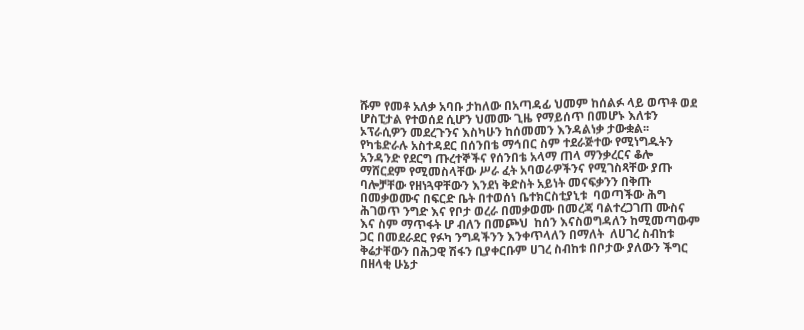ሹም የመቶ አለቃ አባቡ ታከለው በአጣዳፊ ህመም ከሰልፉ ላይ ወጥቶ ወደ ሆስፒታል የተወሰደ ሲሆን ህመሙ ጊዜ የማይሰጥ በመሆኑ እለቱን ኦፕራሲዎን መደረጉንና እስካሁን ከሰመመን እንዳልነቃ ታውቋል፡፡
የካቴድራሉ አስተዳደር በሰንበቴ ማኅበር ስም ተደራጅተው የሚነግዱትን አንዳንድ የደርግ ጡረተኞችና የሰንበቴ አላማ ጠላ ማንቃረርና ቆሎ ማሸርደም የሚመስላቸው ሥራ ፈት አባወራዎችንና የሚገስጻቸው ያጡ ባሎቻቸው የዘነጓዋቸውን እንደነ ቅድስት አይነት መናፍቃንን በቅጡ በመቃወሙና በፍርድ ቤት በተወሰነ ቤተክርስቲያኒቱ  ባወጣችው ሕግ ሕገወጥ ንግድ እና የቦታ ወረራ በመቃወሙ በመረጃ ባልተረጋገጠ ሙስና እና ስም ማጥፋት ሆ ብለን በመጮህ  ከሰን እናስወግዳለን ከሚመጣውም ጋር በመደራደር የፉካ ንግዳችንን እንቀጥላለን በማለት  ለሀገረ ስብከቱ ቅሬታቸውን በሕጋዊ ሽፋን ቢያቀርቡም ሀገረ ስብከቱ በቦታው ያለውን ችግር በዘላቂ ሁኔታ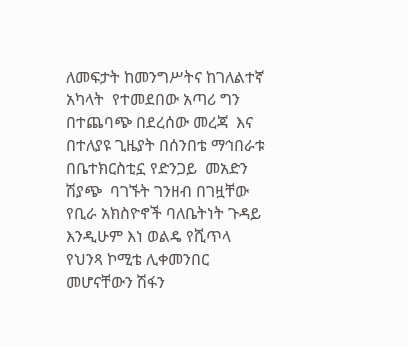ለመፍታት ከመንግሥትና ከገለልተኛ አካላት  የተመደበው አጣሪ ግን በተጨባጭ በደረሰው መረጃ  እና በተለያዩ ጊዜያት በሰንበቴ ማኅበራቱ በቤተክርስቲኗ የድንጋይ  መአድን ሽያጭ  ባገኙት ገንዘብ በገዟቸው የቢራ አክስዮኖች ባለቤትነት ጉዳይ እንዲሁም እነ ወልዴ የሺጥላ የህንጻ ኮሚቴ ሊቀመንበር መሆናቸውን ሽፋን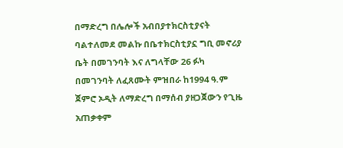በማድረግ በሌሎች አብበያተክርስቲያናት ባልተለመደ መልኩ በቤተክርስቲያኗ ግቢ መኖሪያ ቤት በመገንባት እና ለግላቸው 26 ፉካ በመገንባት ለፈጸሙት ምዝበራ ከ1994 ዓ.ም ጀምሮ ኦዲት ለማድረግ በማሰብ ያዘጋጀውን የጊዜ አጠቃቀም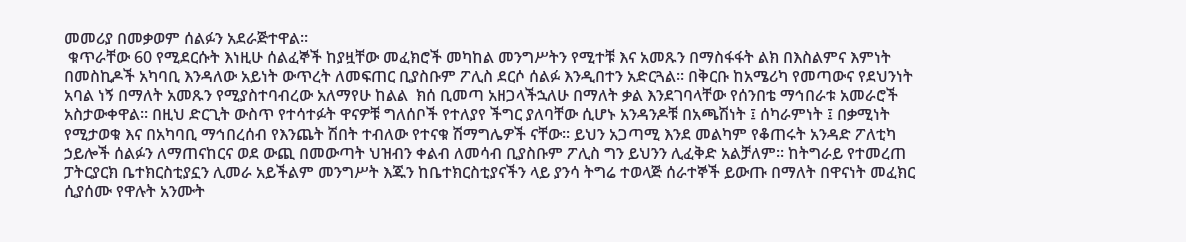መመሪያ በመቃወም ሰልፉን አደራጅተዋል፡፡
 ቁጥራቸው 60 የሚደርሱት እነዚሁ ሰልፈኞች ከያዟቸው መፈክሮች መካከል መንግሥትን የሚተቹ እና አመጹን በማስፋፋት ልክ በእስልምና እምነት በመስኪዶች አካባቢ እንዳለው አይነት ውጥረት ለመፍጠር ቢያስቡም ፖሊስ ደርሶ ሰልፉ እንዲበተን አድርጓል፡፡ በቅርቡ ከአሜሪካ የመጣውና የደህንነት አባል ነኝ በማለት አመጹን የሚያስተባብረው አለማየሁ ከልል  ክሰ ቢመጣ አዘጋላችኋለሁ በማለት ቃል እንደገባላቸው የሰንበቴ ማኅበራቱ አመራሮች አስታውቀዋል፡፡ በዚህ ድርጊት ውስጥ የተሳተፉት ዋናዎቹ ግለሰቦች የተለያየ ችግር ያለባቸው ሲሆኑ አንዳንዶቹ በአጫሽነት ፤ ሰካራምነት ፤ በቃሚነት የሚታወቁ እና በአካባቢ ማኅበረሰብ የእንጨት ሽበት ተብለው የተናቁ ሽማግሌዎች ናቸው፡፡ ይህን አጋጣሚ እንደ መልካም የቆጠሩት አንዳድ ፖለቲካ ኃይሎች ሰልፉን ለማጠናከርና ወደ ውጪ በመውጣት ህዝብን ቀልብ ለመሳብ ቢያስቡም ፖሊስ ግን ይህንን ሊፈቅድ አልቻለም፡፡ ከትግራይ የተመረጠ ፓትርያርክ ቤተክርስቲያኗን ሊመራ አይችልም መንግሥት እጁን ከቤተክርስቲያናችን ላይ ያንሳ ትግሬ ተወላጅ ሰራተኞች ይውጡ በማለት በዋናነት መፈክር ሲያሰሙ የዋሉት አንሙት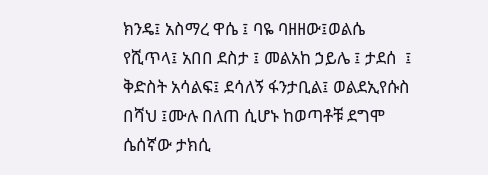ክንዴ፤ አስማረ ዋሴ ፤ ባዬ ባዘዘው፤ወልሴ የሺጥላ፤ አበበ ደስታ ፤ መልአከ ኃይሌ ፤ ታደሰ  ፤ ቅድስት አሳልፍ፤ ደሳለኝ ፋንታቢል፤ ወልደኢየሱስ በሻህ ፤ሙሉ በለጠ ሲሆኑ ከወጣቶቹ ደግሞ ሴሰኛው ታክሲ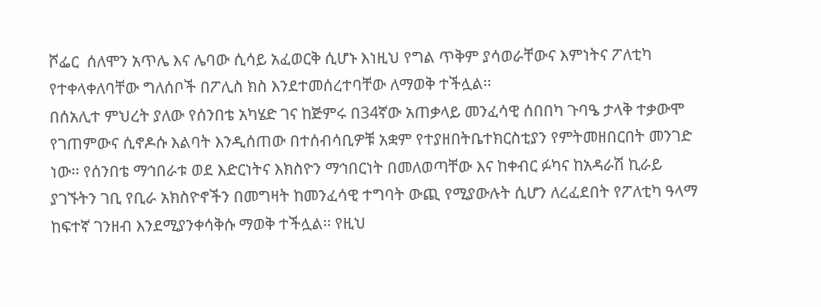ሾፌር  ሰለሞን አጥሌ እና ሌባው ሲሳይ አፈወርቅ ሲሆኑ እነዚህ የግል ጥቅም ያሳወራቸውና እምነትና ፖለቲካ የተቀላቀለባቸው ግለሰቦች በፖሊስ ክስ እንደተመሰረተባቸው ለማወቅ ተችሏል፡፡
በሰአሊተ ምህረት ያለው የሰንበቴ አካሄድ ገና ከጅምሩ በ34ኛው አጠቃላይ መንፈሳዊ ሰበበካ ጉባዔ ታላቅ ተቃውሞ የገጠምውና ሲኖዶሱ እልባት እንዲሰጠው በተሰብሳቢዎቹ አቋም የተያዘበትቤተክርስቲያን የምትመዘበርበት መንገድ ነው፡፡ የሰንበቴ ማኅበራቱ ወደ እድርነትና እክስዮን ማኅበርነት በመለወጣቸው እና ከቀብር ፉካና ከአዳራሽ ኪራይ ያገኙትን ገቢ የቢራ አክስዮኖችን በመግዛት ከመንፈሳዊ ተግባት ውጪ የሚያውሉት ሲሆን ለረፈደበት የፖለቲካ ዓላማ ከፍተኛ ገንዘብ እንደሚያንቀሳቅሱ ማወቅ ተችሏል፡፡ የዚህ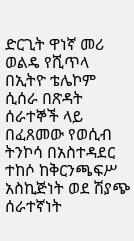ድርጊት ዋነኛ መሪ ወልዴ የሺጥላ በኢትዮ ቴሌኮም ሲሰራ በጽዳት ሰራተኞች ላይ በፈጸመው የወሲብ ትንኮሳ በአስተዳደር ተከሶ ከቅርንጫፍሥ አስኪጅነት ወደ ሽያጭ ሰራተኛነት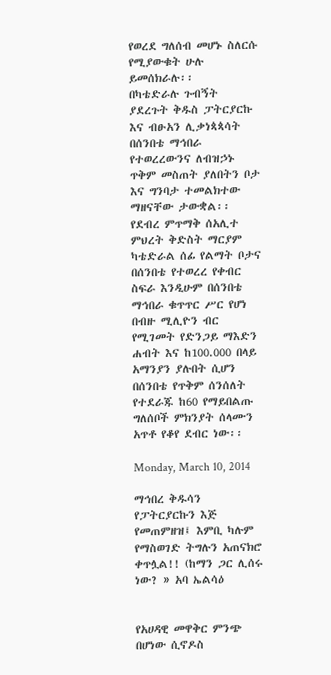የወረደ ግለሰብ መሆኑ ስለርሱ የሚያውቁት ሁሉ ይመሰክራሉ፡፡
በካቴድራሉ ጉብኝት ያደረጉት ቅዱስ ፓትርያርኩ እና ብፁአን ሊቃነጳጳሳት በሰንበቴ ማኅበራ የተወረረውንና ለብዝኃኑ ጥቅም መስጠት ያለበትን ቦታ እና ግንባታ ተመልክተው ማዘናቸው ታውቋል፡፡ የደብረ ምጥማቅ ሰአሊተ ምህረት ቅድስት ማርያም ካቴድራል ሰፊ የልማት ቦታና በሰንበቴ የተወረረ የቀብር ስፍራ እንዲሁም በሰንበቴ ማኅበራ ቁጥጥር ሥር የሆነ በብዙ ሚሊዮን ብር የሚገመት የድንጋይ ማእድን ሐብት እና ከ100.000 በላይ አማንያን ያሉበት ሲሆን በሰንበቴ የጥቅም ሰንሰለት የተደራጁ ከ60 የማይበልጡ ግለሰቦች ምክንያት ሰላሙን አጥቶ የቆየ ደብር ነው፡፡

Monday, March 10, 2014

ማኅበረ ቅዱሳን የፓትርያርኩን እጅ የመጠምዘዝ፤ እምቢ ካሉም የማስወገድ ትግሉን አጠናክሮ ቀጥሏል!! (ከማን ጋር ሊሰሩ ነው? » አባ ኤልሳዕ


የአሀዳዊ መዋቅር ምንጭ በሆነው ሲኖዶስ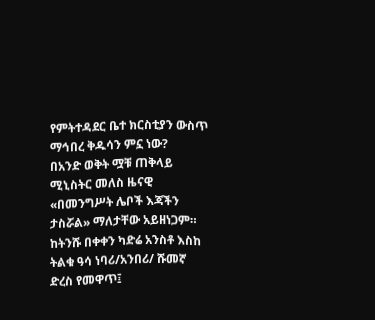የምትተዳደር ቤተ ክርስቲያን ውስጥ ማኅበረ ቅዱሳን ምኗ ነው?
በአንድ ወቅት ሟቹ ጠቅላይ ሚኒስትር መለስ ዜናዊ «በመንግሥት ሌቦች እጃችን ታስሯል» ማለታቸው አይዘነጋም። ከትንሹ በቀቀን ካድሬ አንስቶ እስከ ትልቁ ዓሳ ነባሪ/አንበሪ/ ሹመኛ ድረስ የመዋጥ፤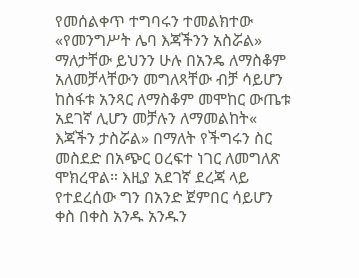የመሰልቀጥ ተግባሩን ተመልክተው «የመንግሥት ሌባ እጃችንን አስሯል» ማለታቸው ይህንን ሁሉ በአንዴ ለማስቆም አለመቻላቸውን መግለጻቸው ብቻ ሳይሆን ከስፋቱ አንጻር ለማስቆም መሞከር ውጤቱ አደገኛ ሊሆን መቻሉን ለማመልከት« እጃችን ታስሯል» በማለት የችግሩን ስር መስደድ በአጭር ዐረፍተ ነገር ለመግለጽ ሞክረዋል። እዚያ አደገኛ ደረጃ ላይ የተደረሰው ግን በአንድ ጀምበር ሳይሆን ቀስ በቀስ አንዱ አንዱን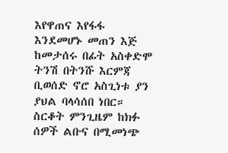እየዋጠና እየፋፋ እንደመሆኑ መጠን እጅ ከመታሰሩ በፊት አስቀድሞ ትንሽ በትንሹ እርምጃ ቢወሰድ ኖሮ አስጊነቱ ያን ያህል ባላሳሰበ ነበር።  ስርቆት ምንጊዜም ከክፉ ሰዎች ልቡና በሚመነጭ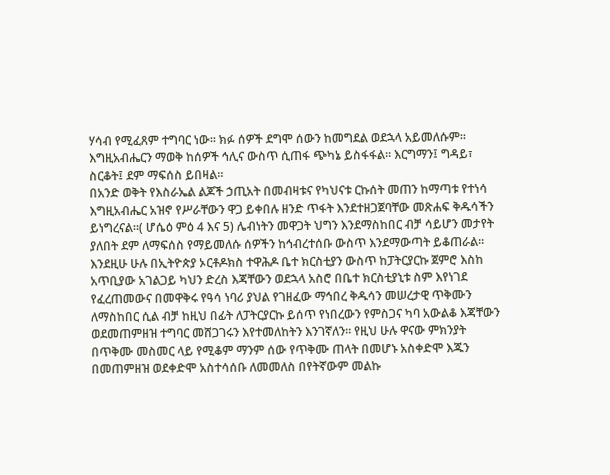ሃሳብ የሚፈጸም ተግባር ነው። ክፉ ሰዎች ደግሞ ሰውን ከመግደል ወደኋላ አይመለሱም። እግዚአብሔርን ማወቅ ከሰዎች ኅሊና ውስጥ ሲጠፋ ጭካኔ ይስፋፋል። እርግማን፤ ግዳይ፣ ስርቆት፤ ደም ማፍሰስ ይበዛል።
በአንድ ወቅት የእስራኤል ልጆች ኃጢአት በመብዛቱና የካህናቱ ርኩሰት መጠን ከማጣቱ የተነሳ እግዚአብሔር አዝኖ የሥራቸውን ዋጋ ይቀበሉ ዘንድ ጥፋት እንደተዘጋጀባቸው መጽሐፍ ቅዱሳችን ይነግረናል።( ሆሴዕ ምዕ 4 እና 5) ሌብነትን መዋጋት ህግን እንደማስከበር ብቻ ሳይሆን መታየት ያለበት ደም ለማፍሰስ የማይመለሱ ሰዎችን ከኅብረተሰቡ ውስጥ እንደማውጣት ይቆጠራል።
እንደዚሁ ሁሉ በኢትዮጵያ ኦርቶዶክስ ተዋሕዶ ቤተ ክርስቲያን ውስጥ ከፓትርያርኩ ጀምሮ እስከ አጥቢያው አገልጋይ ካህን ድረስ እጃቸውን ወደኋላ አስሮ በቤተ ክርስቲያኒቱ ስም እየነገደ የፈረጠመውና በመዋቅሩ የዓሳ ነባሪ ያህል የገዘፈው ማኅበረ ቅዱሳን መሠረታዊ ጥቅሙን ለማስከበር ሲል ብቻ ከዚህ በፊት ለፓትርያርኩ ይሰጥ የነበረውን የምስጋና ካባ አውልቆ እጃቸውን ወደመጠምዘዝ ተግባር መሸጋገሩን እየተመለከትን እንገኛለን። የዚህ ሁሉ ዋናው ምክንያት በጥቅሙ መስመር ላይ የሚቆም ማንም ሰው የጥቅሙ ጠላት በመሆኑ አስቀድሞ እጁን በመጠምዘዝ ወደቀድሞ አስተሳሰቡ ለመመለስ በየትኛውም መልኩ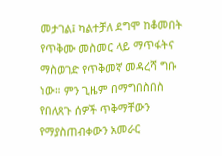መታገል፤ ካልተቻለ ደግሞ ከቆመበት የጥቅሙ መስመር ላይ ማጥፋትና ማስወገድ የጥቅመኛ መዳረሻ ግቡ ነው። ምን ጊዜም በማግበስበስ የበለጸጉ ሰዎች ጥቅማቸውን የማያስጠብቀውን አመራር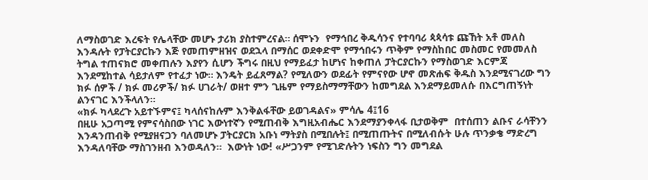ለማስወገድ እረፍት የሌላቸው መሆኑ ታሪክ ያስተምረናል። ሰሞኑን  የማኅበረ ቅዱሳንና የተባባሪ ጳጳሳቱ ጩኸት አቶ መለስ እንዳሉት የፓትርያርኩን እጅ የመጠምዘዝና ወደኋላ በማሰር ወደቀድሞ የማኅበሩን ጥቅም የማስከበር መስመር የመመለስ ትግል ተጠናክሮ መቀጠሉን እያየን ሲሆን ችግሩ በዚህ የማይፈታ ከሆነና ከቀጠለ ፓትርያርኩን የማስወገድ እርምጃ እንደሚከተል ሳይታለም የተፈታ ነው። እንዴት ይፈጸማል? የሚለውን ወደፊት የምናየው ሆኖ መጽሐፍ ቅዱስ እንደሚናገረው ግን ክፉ ሰዎች / ክፉ መሪዎች/ ክፉ ሀገራት/ ወዘተ ምን ጊዜም የማይስማማቸውን ከመግደል እንደማይመለሱ በእርግጠኝነት ልንናገር እንችላለን።
«ክፉ ካላደረጉ አይተኙምና፤ ካላሰናከሉም እንቅልፋቸው ይወገዳልና» ምሳሌ 4፤16
በዚሁ አጋጣሚ የምናሳስበው ነገር እውነተኛን የሚጠብቅ እግዚአብሔር እንደማያንቀላፋ ቢታወቅም  በተሰጠን ልቡና ራሳቸንን እንዳንጠብቅ የሚያዘናጋን ባለመሆኑ ፓትርያርክ አቡነ ማትያስ በሚበሉት፤ በሚጠጡትና በሚለብሱት ሁሉ ጥንቃቄ ማድረግ እንዳለባቸው ማስገንዘብ እንወዳለን።  እውነት ነው! «ሥጋንም የሚገድሉትን ነፍስን ግን መግደል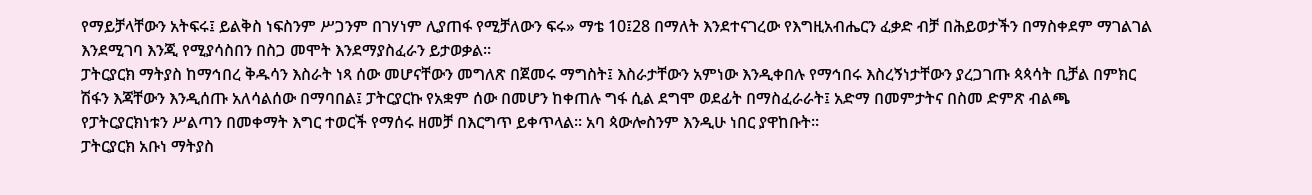የማይቻላቸውን አትፍሩ፤ ይልቅስ ነፍስንም ሥጋንም በገሃነም ሊያጠፋ የሚቻለውን ፍሩ» ማቴ 10፤28 በማለት እንደተናገረው የእግዚአብሔርን ፈቃድ ብቻ በሕይወታችን በማስቀደም ማገልገል እንደሚገባ እንጂ የሚያሳስበን በስጋ መሞት እንደማያስፈራን ይታወቃል።
ፓትርያርክ ማትያስ ከማኅበረ ቅዱሳን እስራት ነጻ ሰው መሆናቸውን መግለጽ በጀመሩ ማግስት፤ እስራታቸውን አምነው እንዲቀበሉ የማኅበሩ እስረኝነታቸውን ያረጋገጡ ጳጳሳት ቢቻል በምክር ሽፋን እጃቸውን እንዲሰጡ አለሳልሰው በማባበል፤ ፓትርያርኩ የአቋም ሰው በመሆን ከቀጠሉ ግፋ ሲል ደግሞ ወደፊት በማስፈራራት፤ አድማ በመምታትና በስመ ድምጽ ብልጫ የፓትርያርክነቱን ሥልጣን በመቀማት እግር ተወርች የማሰሩ ዘመቻ በእርግጥ ይቀጥላል። አባ ጳውሎስንም እንዲሁ ነበር ያዋከቡት።
ፓትርያርክ አቡነ ማትያስ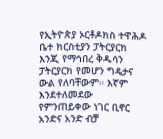የኢትዮጵያ ኦርቶዶክስ ተዋሕዶ ቤተ ክርስቲያን ፓትርያርክ እንጂ የማኅበረ ቅዱሳን ፓትርያርክ የመሆን ግዴታና ውል የለባቸውም። እኛም እንደተለመደው የምንጠይቀው ነገር ቢኖር አንድና አንድ ብቻ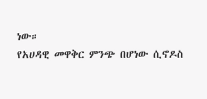ነው።
የአሀዳዊ መዋቅር ምንጭ በሆነው ሲኖዶስ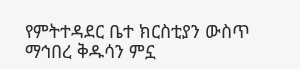የምትተዳደር ቤተ ክርስቲያን ውስጥ ማኅበረ ቅዱሳን ምኗ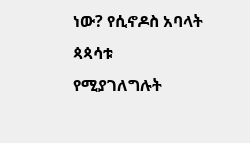ነው? የሲኖዶስ አባላት ጳጳሳቱ የሚያገለግሉት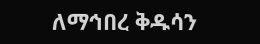ለማኅበረ ቅዱሳን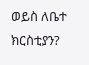ወይስ ለቤተ ክርስቲያን?